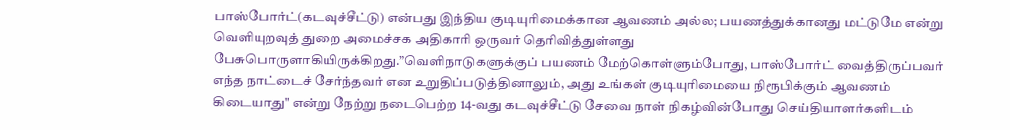பாஸ்போர்ட்(கடவுச்சீட்டு) என்பது இந்திய குடியுரிமைக்கான ஆவணம் அல்ல; பயணத்துக்கானது மட்டுமே என்று வெளியுறவுத் துறை அமைச்சக அதிகாரி ஒருவர் தெரிவித்துள்ளது பேசுபொருளாகியிருக்கிறது.”வெளிநாடுகளுக்குப் பயணம் மேற்கொள்ளும்போது, பாஸ்போர்ட் வைத்திருப்பவர் எந்த நாட்டைச் சேர்ந்தவர் என உறுதிப்படுத்தினாலும், அது உங்கள் குடியுரிமையை நிரூபிக்கும் ஆவணம் கிடையாது" என்று நேற்று நடைபெற்ற 14-வது கடவுச்சீட்டு சேவை நாள் நிகழ்வின்போது செய்தியாளர்களிடம்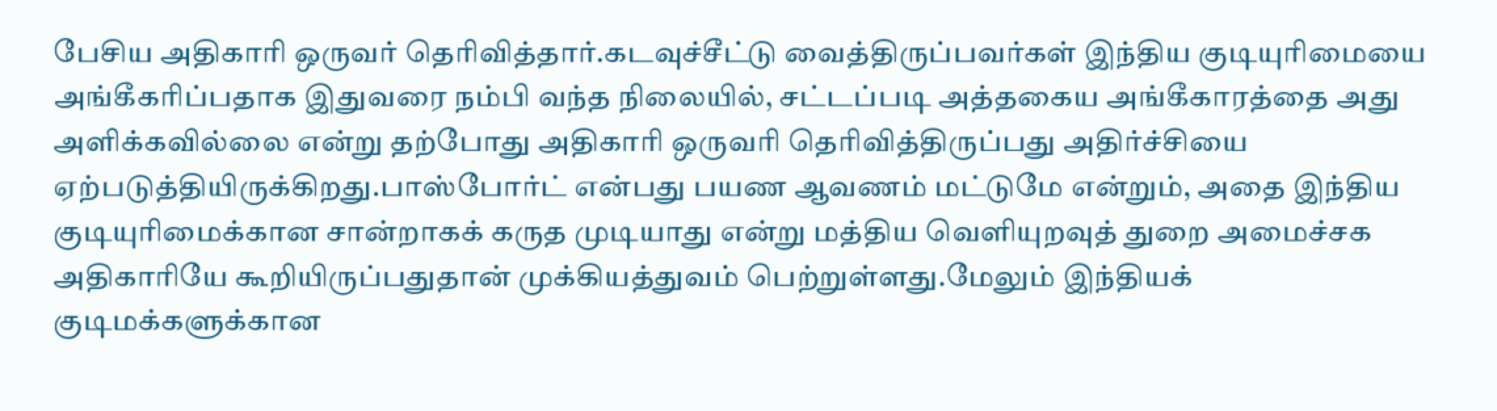பேசிய அதிகாரி ஒருவர் தெரிவித்தார்.கடவுச்சீட்டு வைத்திருப்பவர்கள் இந்திய குடியுரிமையை அங்கீகரிப்பதாக இதுவரை நம்பி வந்த நிலையில், சட்டப்படி அத்தகைய அங்கீகாரத்தை அது அளிக்கவில்லை என்று தற்போது அதிகாரி ஒருவரி தெரிவித்திருப்பது அதிர்ச்சியை ஏற்படுத்தியிருக்கிறது.பாஸ்போர்ட் என்பது பயண ஆவணம் மட்டுமே என்றும், அதை இந்திய குடியுரிமைக்கான சான்றாகக் கருத முடியாது என்று மத்திய வெளியுறவுத் துறை அமைச்சக அதிகாரியே கூறியிருப்பதுதான் முக்கியத்துவம் பெற்றுள்ளது.மேலும் இந்தியக் குடிமக்களுக்கான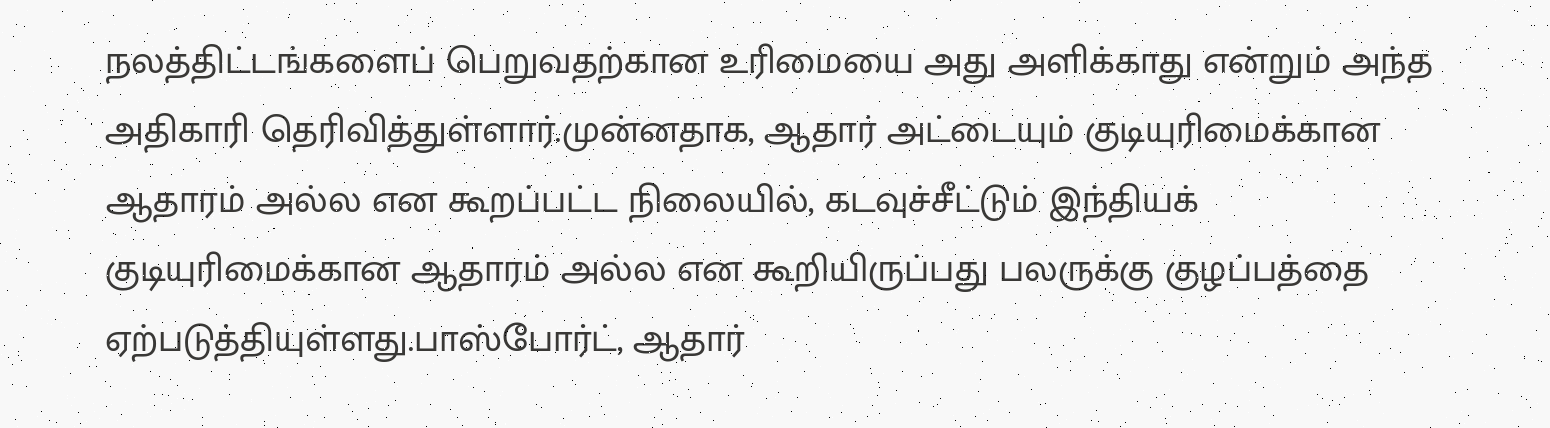நலத்திட்டங்களைப் பெறுவதற்கான உரிமையை அது அளிக்காது என்றும் அந்த அதிகாரி தெரிவித்துள்ளார்.முன்னதாக, ஆதார் அட்டையும் குடியுரிமைக்கான ஆதாரம் அல்ல என கூறப்பட்ட நிலையில், கடவுச்சீட்டும் இந்தியக் குடியுரிமைக்கான ஆதாரம் அல்ல என கூறியிருப்பது பலருக்கு குழப்பத்தை ஏற்படுத்தியுள்ளது.பாஸ்போர்ட், ஆதார்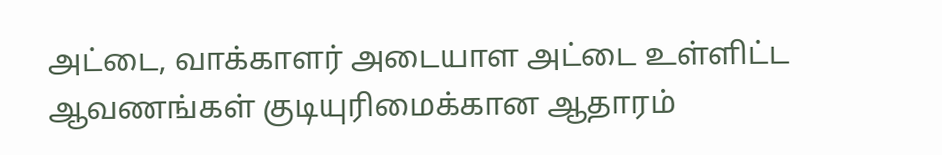அட்டை, வாக்காளர் அடையாள அட்டை உள்ளிட்ட ஆவணங்கள் குடியுரிமைக்கான ஆதாரம்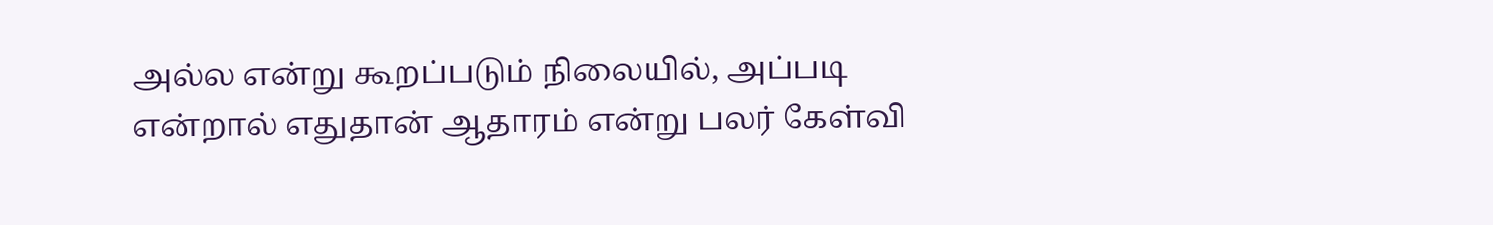அல்ல என்று கூறப்படும் நிலையில், அப்படி என்றால் எதுதான் ஆதாரம் என்று பலர் கேள்வி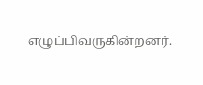எழுப்பிவருகின்றனர்.